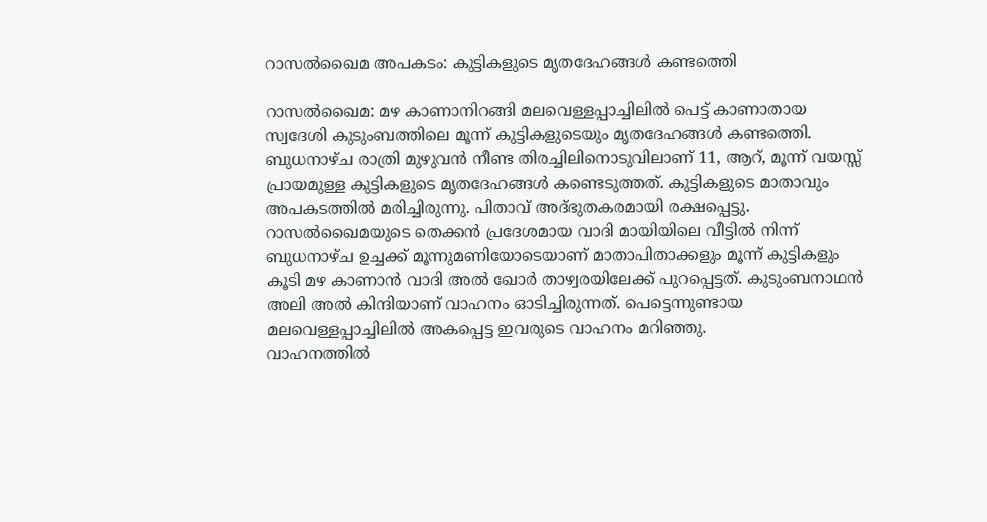റാസല്‍ഖൈമ അപകടം: കുട്ടികളുടെ മൃതദേഹങ്ങള്‍ കണ്ടത്തെി

റാസല്‍ഖൈമ: മഴ കാണാനിറങ്ങി മലവെള്ളപ്പാച്ചിലില്‍ പെട്ട് കാണാതായ സ്വദേശി കുടുംബത്തിലെ മൂന്ന് കുട്ടികളുടെയും മൃതദേഹങ്ങള്‍ കണ്ടത്തെി. ബുധനാഴ്ച രാത്രി മുഴുവന്‍ നീണ്ട തിരച്ചിലിനൊടുവിലാണ് 11, ആറ്, മൂന്ന് വയസ്സ് പ്രായമുള്ള കുട്ടികളുടെ മൃതദേഹങ്ങള്‍ കണ്ടെടുത്തത്. കുട്ടികളുടെ മാതാവും അപകടത്തില്‍ മരിച്ചിരുന്നു. പിതാവ് അദ്ഭുതകരമായി രക്ഷപ്പെട്ടു.
റാസല്‍ഖൈമയുടെ തെക്കന്‍ പ്രദേശമായ വാദി മായിയിലെ വീട്ടില്‍ നിന്ന് ബുധനാഴ്ച ഉച്ചക്ക് മൂന്നുമണിയോടെയാണ് മാതാപിതാക്കളും മൂന്ന് കുട്ടികളും കൂടി മഴ കാണാന്‍ വാദി അല്‍ ഖോര്‍ താഴ്വരയിലേക്ക് പുറപ്പെട്ടത്. കുടുംബനാഥന്‍ അലി അല്‍ കിന്ദിയാണ് വാഹനം ഓടിച്ചിരുന്നത്. പെട്ടെന്നുണ്ടായ മലവെള്ളപ്പാച്ചിലില്‍ അകപ്പെട്ട ഇവരുടെ വാഹനം മറിഞ്ഞു.
വാഹനത്തില്‍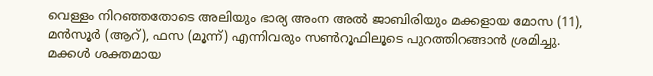വെള്ളം നിറഞ്ഞതോടെ അലിയും ഭാര്യ അംന അല്‍ ജാബിരിയും മക്കളായ മോസ (11), മന്‍സൂര്‍ (ആറ്), ഫസ (മൂന്ന്) എന്നിവരും സണ്‍റൂഫിലൂടെ പുറത്തിറങ്ങാന്‍ ശ്രമിച്ചു. മക്കള്‍ ശക്തമായ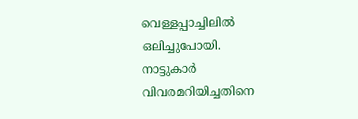വെള്ളപ്പാച്ചിലില്‍ ഒലിച്ചുപോയി.
നാട്ടുകാര്‍ വിവരമറിയിച്ചതിനെ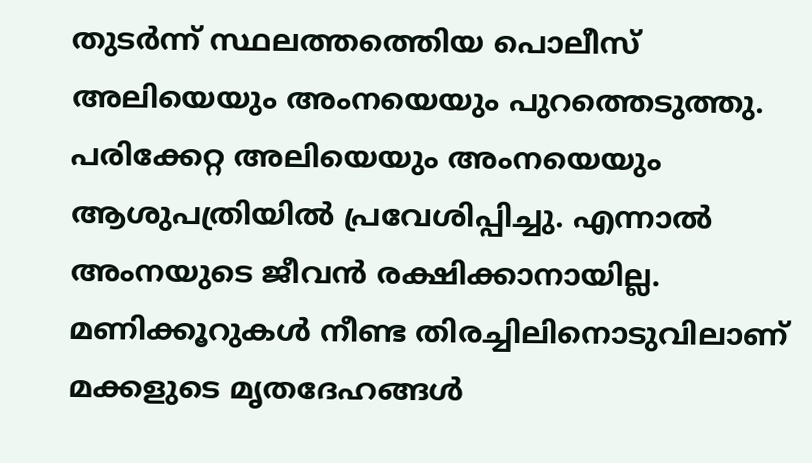തുടര്‍ന്ന് സ്ഥലത്തത്തെിയ പൊലീസ് അലിയെയും അംനയെയും പുറത്തെടുത്തു. പരിക്കേറ്റ അലിയെയും അംനയെയും ആശുപത്രിയില്‍ പ്രവേശിപ്പിച്ചു. എന്നാല്‍ അംനയുടെ ജീവന്‍ രക്ഷിക്കാനായില്ല. മണിക്കൂറുകള്‍ നീണ്ട തിരച്ചിലിനൊടുവിലാണ് മക്കളുടെ മൃതദേഹങ്ങള്‍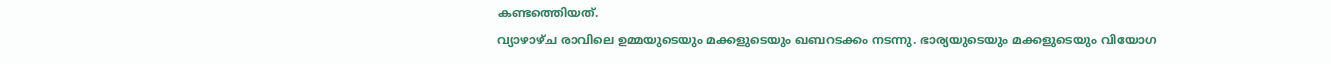കണ്ടത്തെിയത്.
വ്യാഴാഴ്ച രാവിലെ ഉമ്മയുടെയും മക്കളുടെയും ഖബറടക്കം നടന്നു. ഭാര്യയുടെയും മക്കളുടെയും വിയോഗ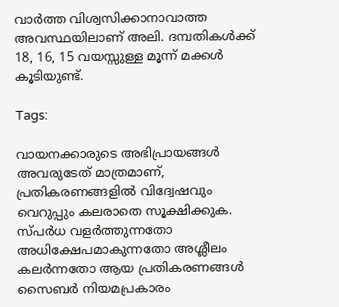വാര്‍ത്ത വിശ്വസിക്കാനാവാത്ത അവസ്ഥയിലാണ് അലി. ദമ്പതികള്‍ക്ക് 18, 16, 15 വയസ്സുള്ള മൂന്ന് മക്കള്‍ കൂടിയുണ്ട്.

Tags:

വായനക്കാരുടെ അഭിപ്രായങ്ങള്‍ അവരുടേത് മാത്രമാണ്, പ്രതികരണങ്ങളിൽ വിദ്വേഷവും വെറുപ്പും കലരാതെ സൂക്ഷിക്കുക. സ്പർധ വളർത്തുന്നതോ അധിക്ഷേപമാകുന്നതോ അശ്ലീലം കലർന്നതോ ആയ പ്രതികരണങ്ങൾ സൈബർ നിയമപ്രകാരം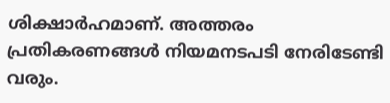ശിക്ഷാർഹമാണ്. അത്തരം പ്രതികരണങ്ങൾ നിയമനടപടി നേരിടേണ്ടി വരും.